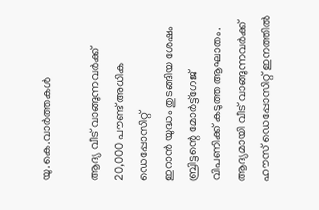യു.കെ.വാര്‍ത്തകള്‍

ആദ്യ വീട് വാങ്ങുന്നവര്‍ക്ക് 20,000 പൗണ്ട് അധിക ഡെപ്പോസിറ്റ്
ഇറാന്‍ യുദ്ധം തുടങ്ങിയ ശേഷം ബ്രിട്ടന്റെ മോര്‍ട്ട്‌ഗേജ് വിപണിക്ക് കടുത്ത ആഘാതം. ആദ്യമായി വീട് വാങ്ങുന്നവര്‍ക്ക് ഹൗസ് ഡെപ്പോസിറ്റ് ഇനത്തില്‍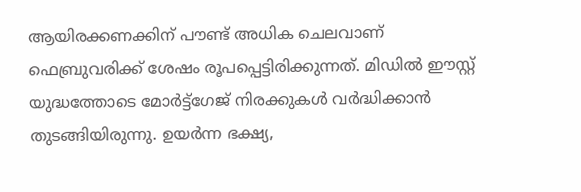ആയിരക്കണക്കിന് പൗണ്ട് അധിക ചെലവാണ് ഫെബ്രുവരിക്ക് ശേഷം രൂപപ്പെട്ടിരിക്കുന്നത്. മിഡില്‍ ഈസ്റ്റ് യുദ്ധത്തോടെ മോര്‍ട്ട്‌ഗേജ് നിരക്കുകള്‍ വര്‍ദ്ധിക്കാന്‍ തുടങ്ങിയിരുന്നു. ഉയര്‍ന്ന ഭക്ഷ്യ,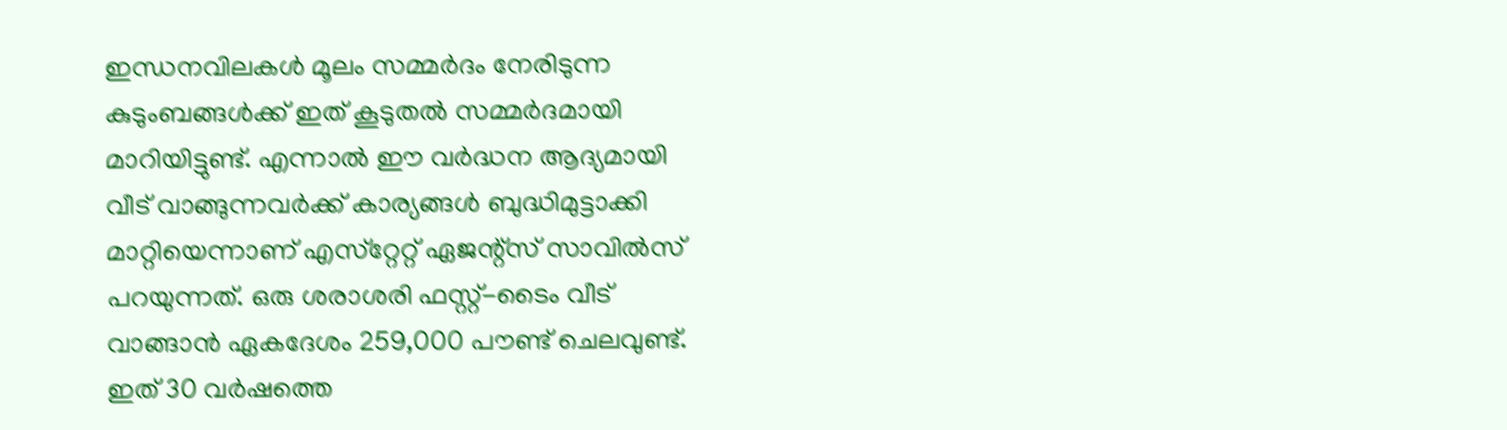ഇന്ധനവിലകള്‍ മൂലം സമ്മര്‍ദം നേരിടുന്ന കുടുംബങ്ങള്‍ക്ക് ഇത് കൂടുതല്‍ സമ്മര്‍ദമായി മാറിയിട്ടുണ്ട്. എന്നാല്‍ ഈ വര്‍ദ്ധന ആദ്യമായി വീട് വാങ്ങുന്നവര്‍ക്ക് കാര്യങ്ങള്‍ ബുദ്ധിമുട്ടാക്കി മാറ്റിയെന്നാണ് എസ്‌റ്റേറ്റ് ഏജന്റ്‌സ് സാവില്‍സ് പറയുന്നത്. ഒരു ശരാശരി ഫസ്റ്റ്-ടൈം വീട് വാങ്ങാന്‍ ഏകദേശം 259,000 പൗണ്ട് ചെലവുണ്ട്. ഇത് 30 വര്‍ഷത്തെ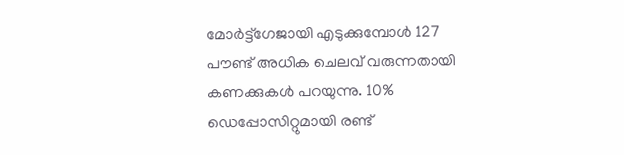മോര്‍ട്ട്‌ഗേജായി എടുക്കുമ്പോള്‍ 127 പൗണ്ട് അധിക ചെലവ് വരുന്നതായി കണക്കുകള്‍ പറയുന്നു. 10% ഡെപ്പോസിറ്റുമായി രണ്ട്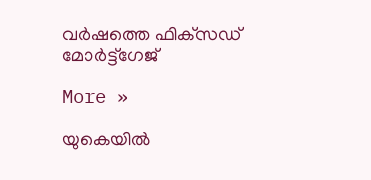വര്‍ഷത്തെ ഫിക്‌സഡ് മോര്‍ട്ട്‌ഗേജ്

More »

യുകെയില്‍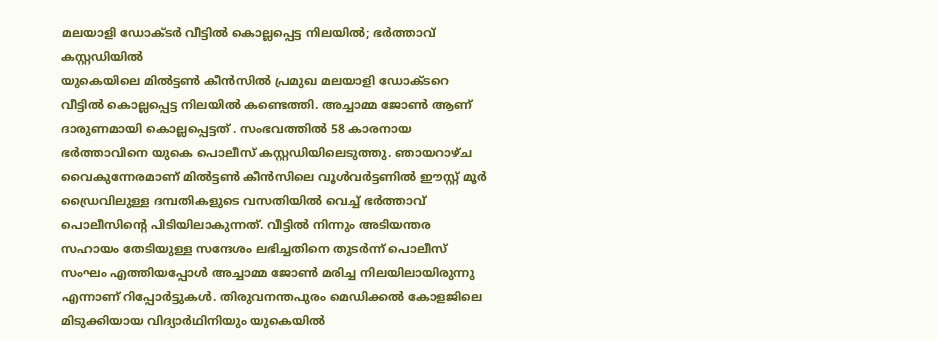മലയാളി ഡോക്ടര്‍ വീട്ടില്‍ കൊല്ലപ്പെട്ട നിലയില്‍; ഭര്‍ത്താവ് കസ്റ്റഡിയില്‍
യുകെയിലെ മില്‍ട്ടണ്‍ കീന്‍സില്‍ പ്രമുഖ മലയാളി ഡോക്ടറെ വീട്ടില്‍ കൊല്ലപ്പെട്ട നിലയില്‍ കണ്ടെത്തി. അച്ചാമ്മ ജോണ്‍ ആണ് ദാരുണമായി കൊല്ലപ്പെട്ടത് . സംഭവത്തില്‍ 58 കാരനായ ഭര്‍ത്താവിനെ യുകെ പൊലീസ് കസ്റ്റഡിയിലെടുത്തു. ഞായറാഴ്ച വൈകുന്നേരമാണ് മില്‍ട്ടണ്‍ കീന്‍സിലെ വൂള്‍വര്‍ട്ടണില്‍ ഈസ്റ്റ് മൂര്‍ ഡ്രൈവിലുള്ള ദമ്പതികളുടെ വസതിയില്‍ വെച്ച് ഭര്‍ത്താവ് പൊലീസിന്റെ പിടിയിലാകുന്നത്. വീട്ടില്‍ നിന്നും അടിയന്തര സഹായം തേടിയുള്ള സന്ദേശം ലഭിച്ചതിനെ തുടര്‍ന്ന് പൊലീസ് സംഘം എത്തിയപ്പോള്‍ അച്ചാമ്മ ജോണ്‍ മരിച്ച നിലയിലായിരുന്നു എന്നാണ് റിപ്പോര്‍ട്ടുകള്‍. തിരുവനന്തപുരം മെഡിക്കല്‍ കോളജിലെ മിടുക്കിയായ വിദ്യാര്‍ഥിനിയും യുകെയില്‍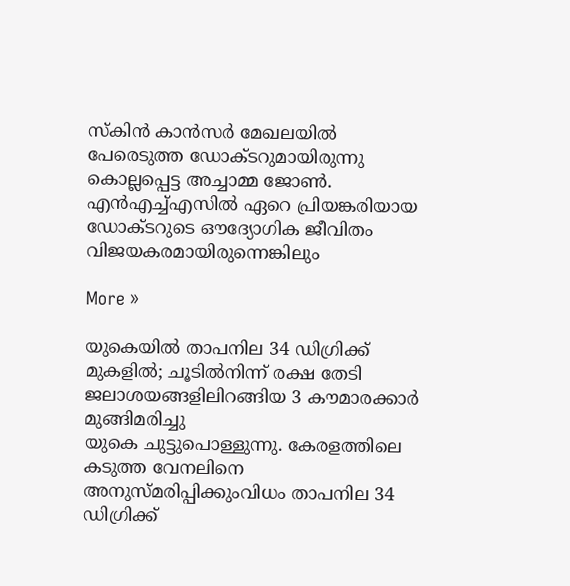സ്കിന്‍ കാന്‍സര്‍ മേഖലയില്‍ പേരെടുത്ത ഡോക്ടറുമായിരുന്നു കൊല്ലപ്പെട്ട അച്ചാമ്മ ജോണ്‍. എന്‍എച്ച്എസില്‍ ഏറെ പ്രിയങ്കരിയായ ഡോക്ടറുടെ ഔദ്യോഗിക ജീവിതം വിജയകരമായിരുന്നെങ്കിലും

More »

യുകെയില്‍ താപനില 34 ഡിഗ്രിക്ക് മുകളില്‍; ചൂടില്‍നിന്ന് രക്ഷ തേടി ജലാശയങ്ങളിലിറങ്ങിയ 3 കൗമാരക്കാര്‍ മുങ്ങിമരിച്ചു
യുകെ ചുട്ടുപൊള്ളുന്നു. കേരളത്തിലെ കടുത്ത വേനലിനെ അനുസ്മരിപ്പിക്കുംവിധം താപനില 34 ഡിഗ്രിക്ക്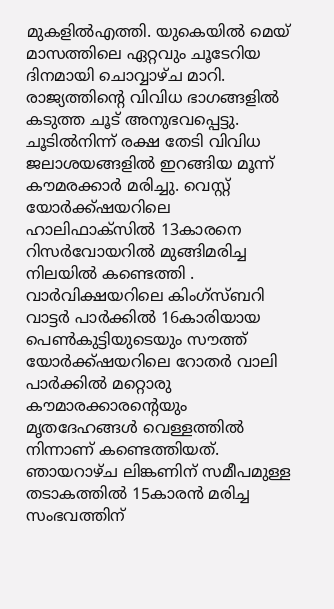മുകളില്‍എത്തി. യുകെയില്‍ മെയ് മാസത്തിലെ ഏറ്റവും ചൂടേറിയ ദിനമായി ചൊവ്വാഴ്ച മാറി. രാജ്യത്തിന്റെ വിവിധ ഭാഗങ്ങളില്‍ കടുത്ത ചൂട് അനുഭവപ്പെട്ടു. ചൂടില്‍നിന്ന് രക്ഷ തേടി വിവിധ ജലാശയങ്ങളില്‍ ഇറങ്ങിയ മൂന്ന് കൗമരക്കാര്‍ മരിച്ചു. വെസ്റ്റ് യോര്‍ക്ക്ഷയറിലെ ഹാലിഫാക്സില്‍ 13കാരനെ റിസര്‍വോയറില്‍ മുങ്ങിമരിച്ച നിലയില്‍ കണ്ടെത്തി . വാര്‍വിക്ഷയറിലെ കിംഗ്സ്ബറി വാട്ടര്‍ പാര്‍ക്കില്‍ 16കാരിയായ പെണ്‍കുട്ടിയുടെയും സൗത്ത് യോര്‍ക്ക്ഷയറിലെ റോതര്‍ വാലി പാര്‍ക്കില്‍ മറ്റൊരു കൗമാരക്കാരന്റെയും മൃതദേഹങ്ങള്‍ വെള്ളത്തില്‍ നിന്നാണ് കണ്ടെത്തിയത്. ഞായറാഴ്ച ലിങ്കണിന് സമീപമുള്ള തടാകത്തില്‍ 15കാരന്‍ മരിച്ച സംഭവത്തിന്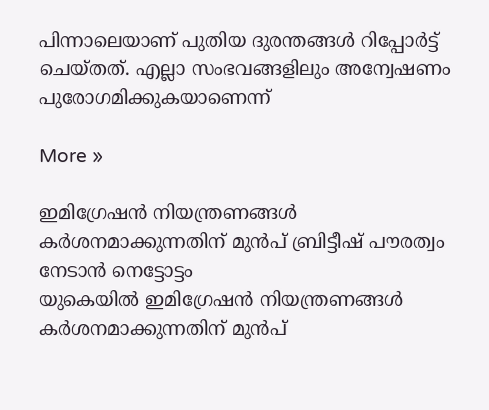പിന്നാലെയാണ് പുതിയ ദുരന്തങ്ങള്‍ റിപ്പോര്‍ട്ട് ചെയ്തത്. എല്ലാ സംഭവങ്ങളിലും അന്വേഷണം പുരോഗമിക്കുകയാണെന്ന്

More »

ഇമിഗ്രേഷന്‍ നിയന്ത്രണങ്ങള്‍ കര്‍ശനമാക്കുന്നതിന് മുന്‍പ് ബ്രിട്ടീഷ് പൗരത്വം നേടാന്‍ നെട്ടോട്ടം
യുകെയില്‍ ഇമിഗ്രേഷന്‍ നിയന്ത്രണങ്ങള്‍ കര്‍ശനമാക്കുന്നതിന് മുന്‍പ്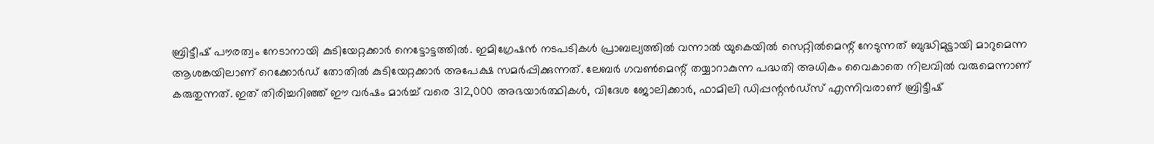ബ്രിട്ടീഷ് പൗരത്വം നേടാനായി കുടിയേറ്റക്കാര്‍ നെട്ടോട്ടത്തില്‍. ഇമിഗ്രേഷന്‍ നടപടികള്‍ പ്രാബല്യത്തില്‍ വന്നാല്‍ യുകെയില്‍ സെറ്റില്‍മെന്റ് നേടുന്നത് ബുദ്ധിമുട്ടായി മാറുമെന്ന ആശങ്കയിലാണ് റെക്കോര്‍ഡ് തോതില്‍ കുടിയേറ്റക്കാര്‍ അപേക്ഷ സമര്‍പ്പിക്കുന്നത്. ലേബര്‍ ഗവണ്‍മെന്റ് തയ്യാറാകുന്ന പദ്ധതി അധികം വൈകാതെ നിലവില്‍ വരുമെന്നാണ് കരുതുന്നത്. ഇത് തിരിച്ചറിഞ്ഞ് ഈ വര്‍ഷം മാര്‍ച്ച് വരെ 312,000 അഭയാര്‍ത്ഥികള്‍, വിദേശ ജോലിക്കാര്‍, ഫാമിലി ഡിപ്പന്റന്‍ഡ്‌സ് എന്നിവരാണ് ബ്രിട്ടീഷ്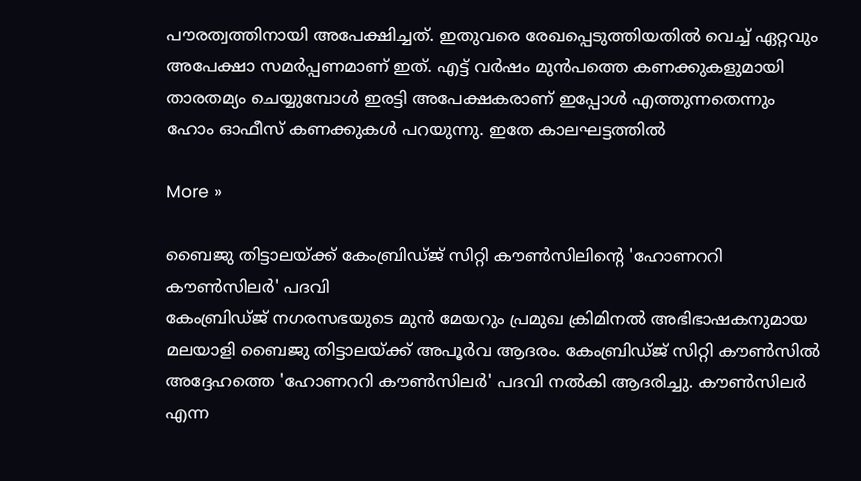പൗരത്വത്തിനായി അപേക്ഷിച്ചത്. ഇതുവരെ രേഖപ്പെടുത്തിയതില്‍ വെച്ച് ഏറ്റവും അപേക്ഷാ സമര്‍പ്പണമാണ് ഇത്. എട്ട് വര്‍ഷം മുന്‍പത്തെ കണക്കുകളുമായി താരതമ്യം ചെയ്യുമ്പോള്‍ ഇരട്ടി അപേക്ഷകരാണ് ഇപ്പോള്‍ എത്തുന്നതെന്നും ഹോം ഓഫീസ് കണക്കുകള്‍ പറയുന്നു. ഇതേ കാലഘട്ടത്തില്‍

More »

ബൈജു തിട്ടാലയ്ക്ക് കേംബ്രിഡ്ജ് സിറ്റി കൗണ്‍സിലിന്റെ 'ഹോണററി കൗണ്‍സിലര്‍' പദവി
കേംബ്രിഡ്ജ് നഗരസഭയുടെ മുന്‍ മേയറും പ്രമുഖ ക്രിമിനല്‍ അഭിഭാഷകനുമായ മലയാളി ബൈജു തിട്ടാലയ്ക്ക് അപൂര്‍വ ആദരം. കേംബ്രിഡ്ജ് സിറ്റി കൗണ്‍സില്‍ അദ്ദേഹത്തെ 'ഹോണററി കൗണ്‍സിലര്‍' പദവി നല്‍കി ആദരിച്ചു. കൗണ്‍സിലര്‍ എന്ന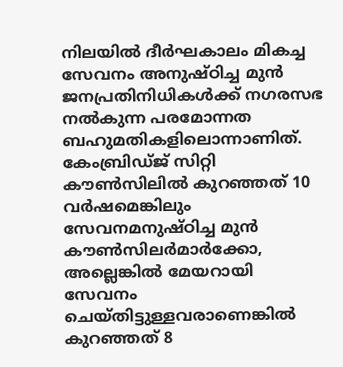നിലയില്‍ ദീര്‍ഘകാലം മികച്ച സേവനം അനുഷ്ഠിച്ച മുന്‍ ജനപ്രതിനിധികള്‍ക്ക് നഗരസഭ നല്‍കുന്ന പരമോന്നത ബഹുമതികളിലൊന്നാണിത്. കേംബ്രിഡ്ജ് സിറ്റി കൗണ്‍സിലില്‍ കുറഞ്ഞത് 10 വര്‍ഷമെങ്കിലും സേവനമനുഷ്ഠിച്ച മുന്‍ കൗണ്‍സിലര്‍മാര്‍ക്കോ, അല്ലെങ്കില്‍ മേയറായി സേവനം ചെയ്തിട്ടുള്ളവരാണെങ്കില്‍ കുറഞ്ഞത് 8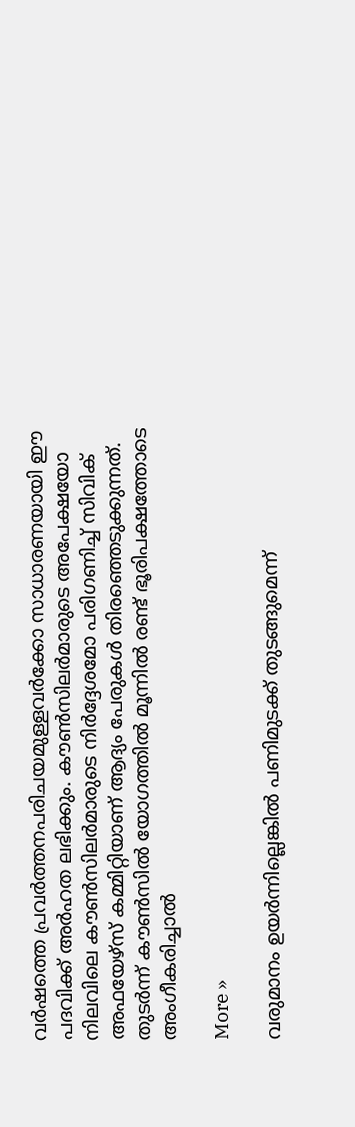വര്‍ഷത്തെ പ്രവര്‍ത്തനപരിചയമുള്ളവര്‍ക്കോ സാധാരണയായി ഈ പദവിക്ക് അര്‍ഹത ലഭിക്കും. കൗണ്‍സിലര്‍മാരുടെ അപേക്ഷയോ നിലവിലെ കൗണ്‍സിലര്‍മാരുടെ നിര്‍ദ്ദേശമോ പരിഗണിച്ച് സിവിക് അഫയേഴ്‌സ് കമ്മിറ്റിയാണ് ആദ്യം പേരുകള്‍ തിരഞ്ഞെടുക്കുന്നത്. തുടര്‍ന്ന് കൗണ്‍സില്‍ യോഗത്തില്‍ മൂന്നില്‍ രണ്ട് ഭൂരിപക്ഷത്തോടെ അംഗീകരിച്ചാല്‍

More »

വരുമാനം ഉയര്‍ന്നില്ലെങ്കില്‍ പണിമുടക്ക് തുടങ്ങുമെന്ന്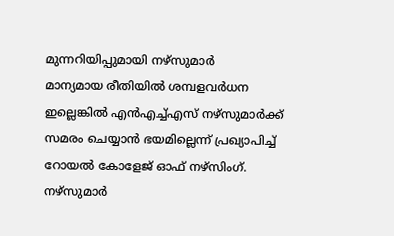മുന്നറിയിപ്പുമായി നഴ്‌സുമാര്‍
മാന്യമായ രീതിയില്‍ ശമ്പളവര്‍ധന ഇല്ലെങ്കില്‍ എന്‍എച്ച്എസ് നഴ്‌സുമാര്‍ക്ക് സമരം ചെയ്യാന്‍ ഭയമില്ലെന്ന് പ്രഖ്യാപിച്ച് റോയല്‍ കോളേജ് ഓഫ് നഴ്‌സിംഗ്. നഴ്‌സുമാര്‍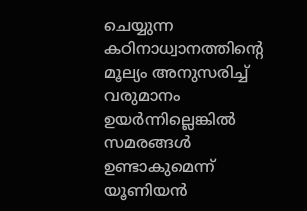ചെയ്യുന്ന കഠിനാധ്വാനത്തിന്റെ മൂല്യം അനുസരിച്ച് വരുമാനം ഉയര്‍ന്നില്ലെങ്കില്‍ സമരങ്ങള്‍ ഉണ്ടാകുമെന്ന് യൂണിയന്‍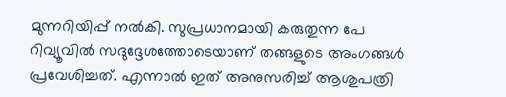മുന്നറിയിപ്പ് നല്‍കി. സുപ്രധാനമായി കരുതുന്ന പേ റിവ്യൂവില്‍ സദുദ്ദേശത്തോടെയാണ് തങ്ങളുടെ അംഗങ്ങള്‍ പ്രവേശിച്ചത്. എന്നാല്‍ ഇത് അനുസരിച്ച് ആശുപത്രി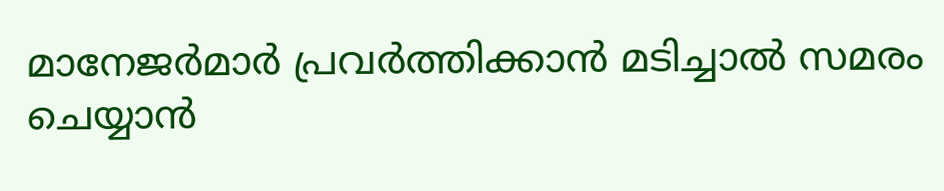മാനേജര്‍മാര്‍ പ്രവര്‍ത്തിക്കാന്‍ മടിച്ചാല്‍ സമരം ചെയ്യാന്‍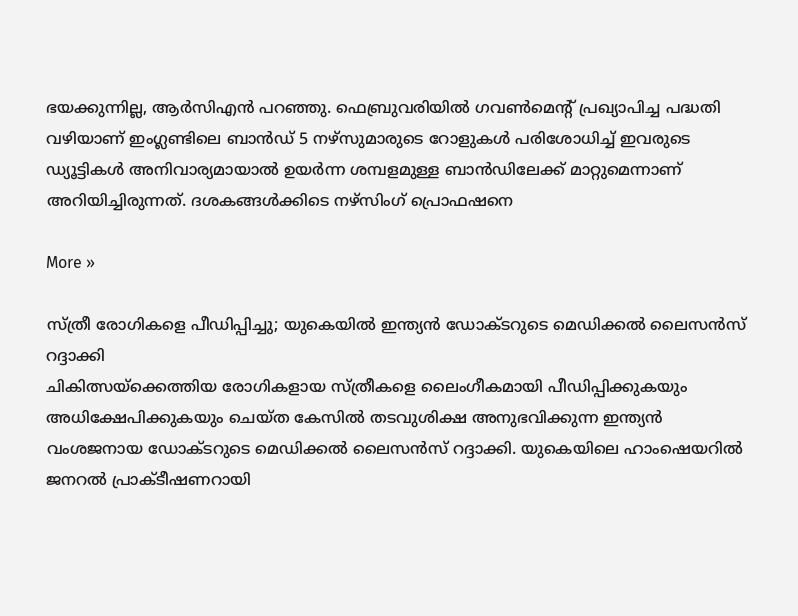ഭയക്കുന്നില്ല, ആര്‍സിഎന്‍ പറഞ്ഞു. ഫെബ്രുവരിയില്‍ ഗവണ്‍മെന്റ് പ്രഖ്യാപിച്ച പദ്ധതി വഴിയാണ് ഇംഗ്ലണ്ടിലെ ബാന്‍ഡ് 5 നഴ്‌സുമാരുടെ റോളുകള്‍ പരിശോധിച്ച് ഇവരുടെ ഡ്യൂട്ടികള്‍ അനിവാര്യമായാല്‍ ഉയര്‍ന്ന ശമ്പളമുള്ള ബാന്‍ഡിലേക്ക് മാറ്റുമെന്നാണ് അറിയിച്ചിരുന്നത്. ദശകങ്ങള്‍ക്കിടെ നഴ്‌സിംഗ് പ്രൊഫഷനെ

More »

സ്ത്രീ രോഗികളെ പീഡിപ്പിച്ചു; യുകെയില്‍ ഇന്ത്യന്‍ ഡോക്ടറുടെ മെഡിക്കല്‍ ലൈസന്‍സ് റദ്ദാക്കി
ചികിത്സയ്‌ക്കെത്തിയ രോഗികളായ സ്ത്രീകളെ ലൈംഗീകമായി പീഡിപ്പിക്കുകയും അധിക്ഷേപിക്കുകയും ചെയ്ത കേസില്‍ തടവുശിക്ഷ അനുഭവിക്കുന്ന ഇന്ത്യന്‍ വംശജനായ ഡോക്ടറുടെ മെഡിക്കല്‍ ലൈസന്‍സ് റദ്ദാക്കി. യുകെയിലെ ഹാംഷെയറില്‍ ജനറല്‍ പ്രാക്ടീഷണറായി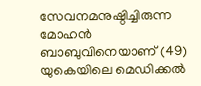സേവനമനുഷ്ഠിച്ചിരുന്ന മോഹന്‍ ബാബുവിനെയാണ് (49) യുകെയിലെ മെഡിക്കല്‍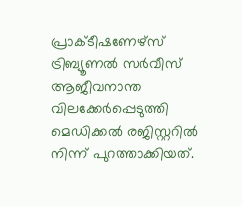പ്രാക്ടീഷണേഴ്‌സ് ട്രിബ്യൂണല്‍ സര്‍വീസ് ആജീവനാന്ത വിലക്കേര്‍പ്പെടുത്തി മെഡിക്കല്‍ രജിസ്റ്ററില്‍ നിന്ന് പുറത്താക്കിയത്.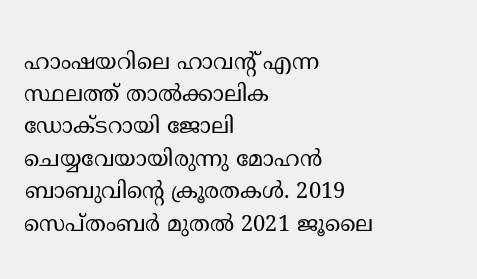ഹാംഷയറിലെ ഹാവന്റ് എന്ന സ്ഥലത്ത് താല്‍ക്കാലിക ഡോക്ടറായി ജോലി ചെയ്യവേയായിരുന്നു മോഹന്‍ ബാബുവിന്റെ ക്രൂരതകള്‍. 2019 സെപ്തംബര്‍ മുതല്‍ 2021 ജൂലൈ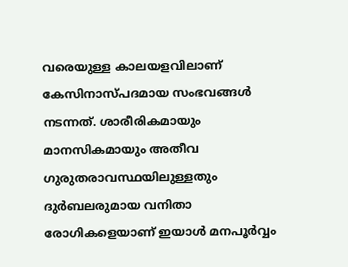വരെയുള്ള കാലയളവിലാണ് കേസിനാസ്പദമായ സംഭവങ്ങള്‍ നടന്നത്. ശാരീരികമായും മാനസികമായും അതീവ ഗുരുതരാവസ്ഥയിലുള്ളതും ദുര്‍ബലരുമായ വനിതാ രോഗികളെയാണ് ഇയാള്‍ മനപൂര്‍വ്വം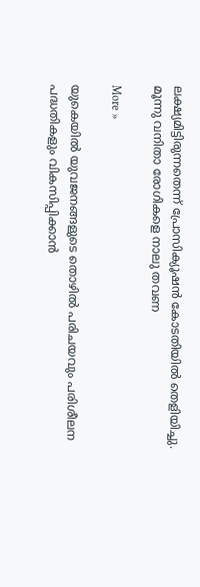ലക്ഷ്യമിട്ടിരുന്നതെന്ന് പ്രോസിക്യൂഷന്‍ കോടതിയില്‍ തെളിയിച്ചു. മൂന്നു വനിതാ രോഗികളെ നാലു തവണ

More »

യുകെയില്‍ യുവജനങ്ങളുടെ തൊഴില്‍ പരിചയവും പരിശീലന പദ്ധതികളും വികസിപ്പിക്കാന്‍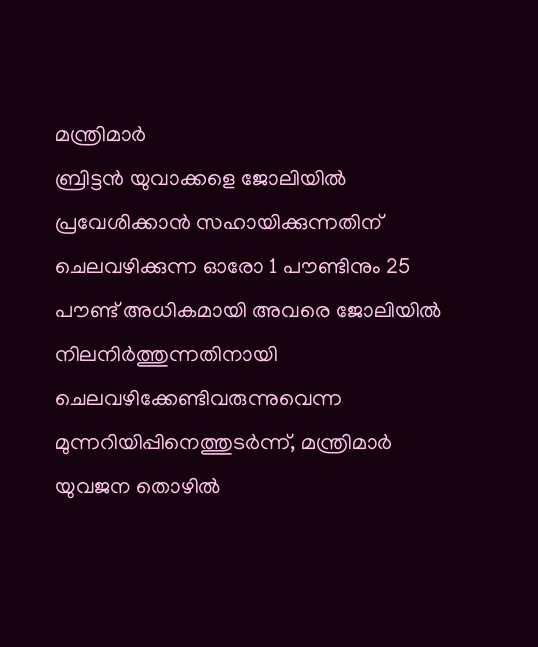മന്ത്രിമാര്‍
ബ്രിട്ടന്‍ യുവാക്കളെ ജോലിയില്‍ പ്രവേശിക്കാന്‍ സഹായിക്കുന്നതിന് ചെലവഴിക്കുന്ന ഓരോ 1 പൗണ്ടിനും 25 പൗണ്ട് അധികമായി അവരെ ജോലിയില്‍ നിലനിര്‍ത്തുന്നതിനായി ചെലവഴിക്കേണ്ടിവരുന്നുവെന്ന മുന്നറിയിപ്പിനെത്തുടര്‍ന്ന്, മന്ത്രിമാര്‍ യുവജന തൊഴില്‍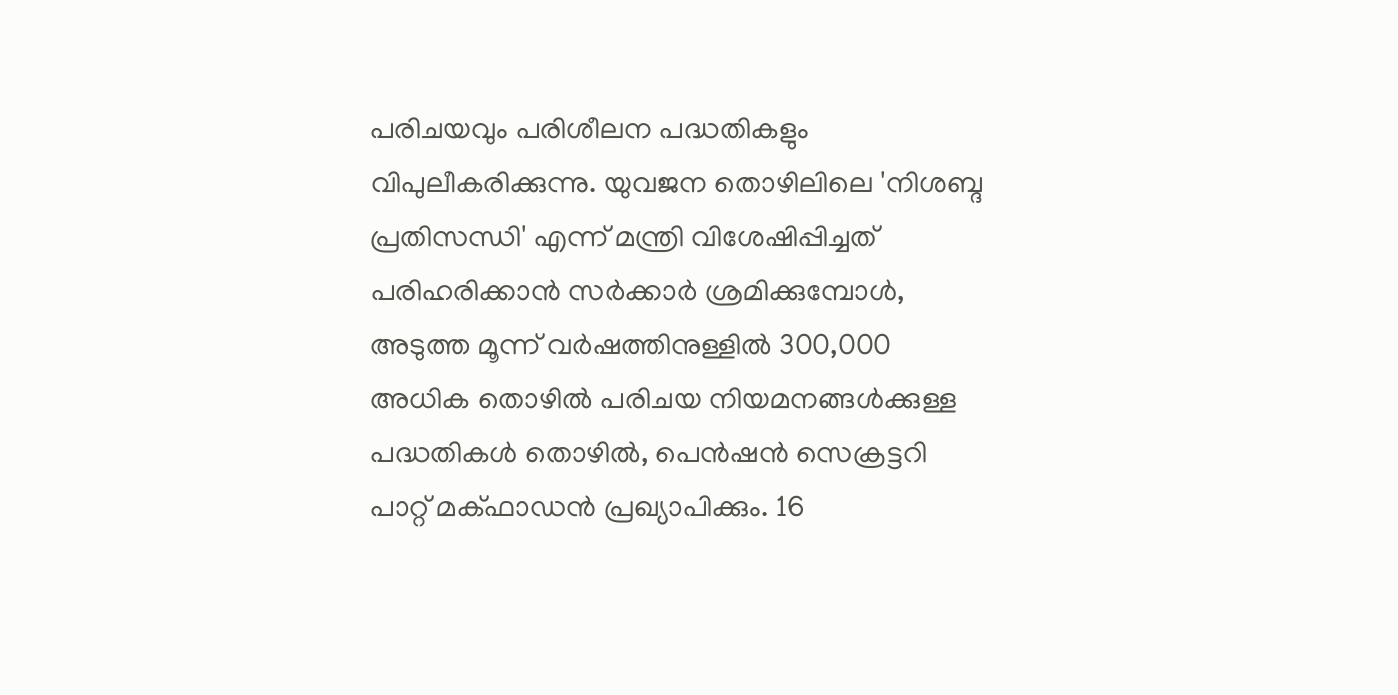പരിചയവും പരിശീലന പദ്ധതികളും വിപുലീകരിക്കുന്നു. യുവജന തൊഴിലിലെ 'നിശബ്ദ പ്രതിസന്ധി' എന്ന് മന്ത്രി വിശേഷിപ്പിച്ചത് പരിഹരിക്കാന്‍ സര്‍ക്കാര്‍ ശ്രമിക്കുമ്പോള്‍, അടുത്ത മൂന്ന് വര്‍ഷത്തിനുള്ളില്‍ 300,000 അധിക തൊഴില്‍ പരിചയ നിയമനങ്ങള്‍ക്കുള്ള പദ്ധതികള്‍ തൊഴില്‍, പെന്‍ഷന്‍ സെക്രട്ടറി പാറ്റ് മക്ഫാഡന്‍ പ്രഖ്യാപിക്കും. 16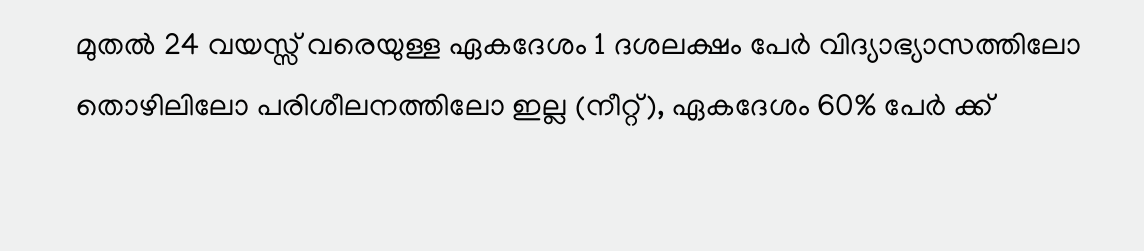മുതല്‍ 24 വയസ്സ് വരെയുള്ള ഏകദേശം 1 ദശലക്ഷം പേര്‍ വിദ്യാഭ്യാസത്തിലോ തൊഴിലിലോ പരിശീലനത്തിലോ ഇല്ല (നീറ്റ്), ഏകദേശം 60% പേര്‍ ക്ക്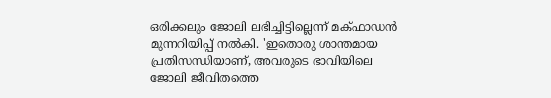ഒരിക്കലും ജോലി ലഭിച്ചിട്ടില്ലെന്ന് മക്ഫാഡന്‍ മുന്നറിയിപ്പ് നല്‍കി. 'ഇതൊരു ശാന്തമായ പ്രതിസന്ധിയാണ്, അവരുടെ ഭാവിയിലെ ജോലി ജീവിതത്തെ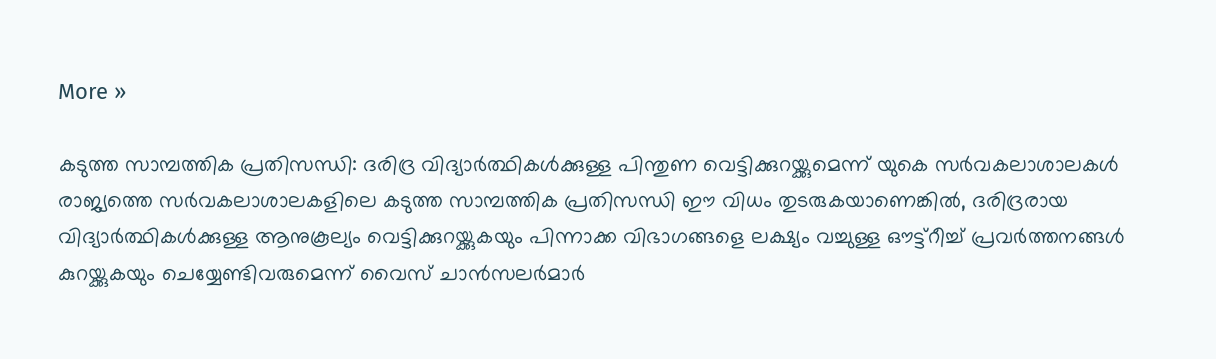More »

കടുത്ത സാമ്പത്തിക പ്രതിസന്ധി: ദരിദ്ര വിദ്യാര്‍ത്ഥികള്‍ക്കുള്ള പിന്തുണ വെട്ടിക്കുറയ്ക്കുമെന്ന് യുകെ സര്‍വകലാശാലകള്‍
രാജ്യത്തെ സര്‍വകലാശാലകളിലെ കടുത്ത സാമ്പത്തിക പ്രതിസന്ധി ഈ വിധം തുടരുകയാണെങ്കില്‍, ദരിദ്രരായ വിദ്യാര്‍ത്ഥികള്‍ക്കുള്ള ആനുകൂല്യം വെട്ടിക്കുറയ്ക്കുകയും പിന്നാക്ക വിഭാഗങ്ങളെ ലക്ഷ്യം വച്ചുള്ള ഔട്ട്റീച്ച് പ്രവര്‍ത്തനങ്ങള്‍ കുറയ്ക്കുകയും ചെയ്യേണ്ടിവരുമെന്ന് വൈസ് ചാന്‍സലര്‍മാര്‍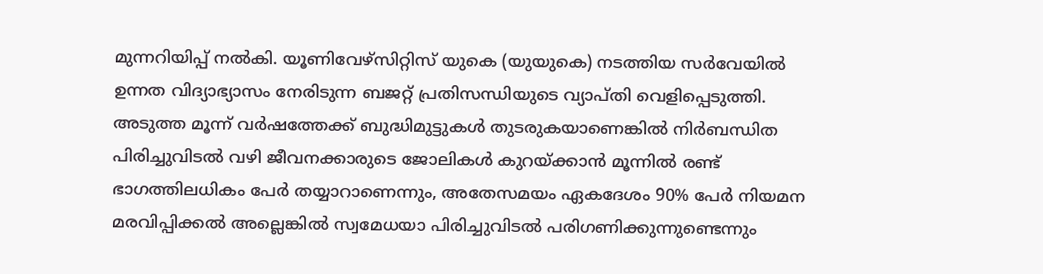മുന്നറിയിപ്പ് നല്‍കി. യൂണിവേഴ്സിറ്റിസ് യുകെ (യുയുകെ) നടത്തിയ സര്‍വേയില്‍ ഉന്നത വിദ്യാഭ്യാസം നേരിടുന്ന ബജറ്റ് പ്രതിസന്ധിയുടെ വ്യാപ്തി വെളിപ്പെടുത്തി. അടുത്ത മൂന്ന് വര്‍ഷത്തേക്ക് ബുദ്ധിമുട്ടുകള്‍ തുടരുകയാണെങ്കില്‍ നിര്‍ബന്ധിത പിരിച്ചുവിടല്‍ വഴി ജീവനക്കാരുടെ ജോലികള്‍ കുറയ്ക്കാന്‍ മൂന്നില്‍ രണ്ട് ഭാഗത്തിലധികം പേര്‍ തയ്യാറാണെന്നും, അതേസമയം ഏകദേശം 90% പേര്‍ നിയമന മരവിപ്പിക്കല്‍ അല്ലെങ്കില്‍ സ്വമേധയാ പിരിച്ചുവിടല്‍ പരിഗണിക്കുന്നുണ്ടെന്നും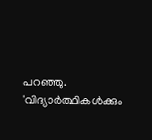പറഞ്ഞു. 'വിദ്യാര്‍ത്ഥികള്‍ക്കും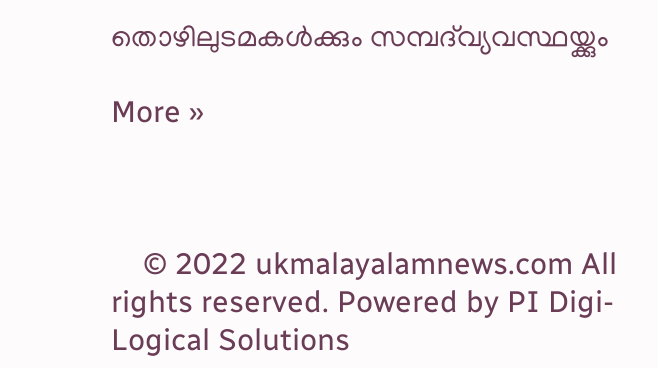തൊഴിലുടമകള്‍ക്കും സമ്പദ്‌വ്യവസ്ഥയ്ക്കും

More »



    © 2022 ukmalayalamnews.com All rights reserved. Powered by PI Digi-Logical Solutions